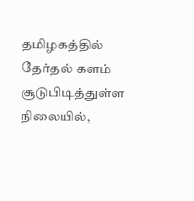தமிழகத்தில் தேர்தல் களம் சூடுபிடித்துள்ள நிலையில்,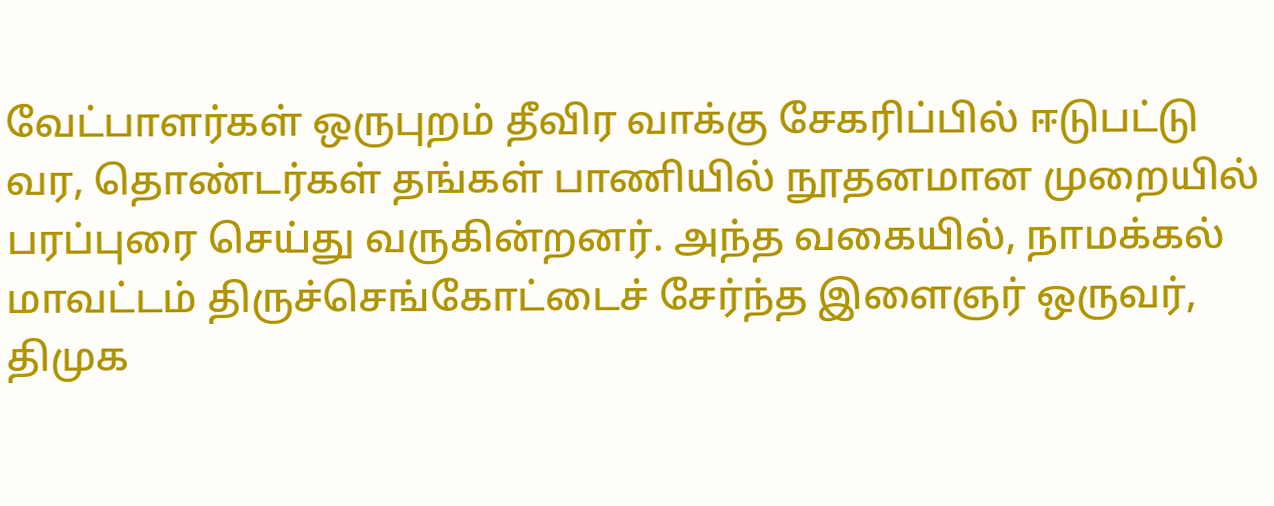வேட்பாளர்கள் ஒருபுறம் தீவிர வாக்கு சேகரிப்பில் ஈடுபட்டு வர, தொண்டர்கள் தங்கள் பாணியில் நூதனமான முறையில் பரப்புரை செய்து வருகின்றனர். அந்த வகையில், நாமக்கல் மாவட்டம் திருச்செங்கோட்டைச் சேர்ந்த இளைஞர் ஒருவர், திமுக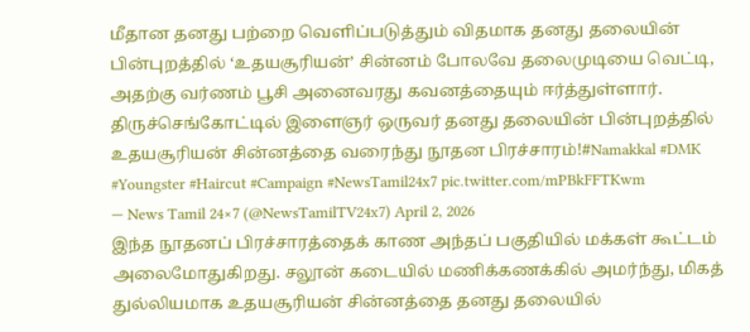மீதான தனது பற்றை வெளிப்படுத்தும் விதமாக தனது தலையின் பின்புறத்தில் ‘உதயசூரியன்’ சின்னம் போலவே தலைமுடியை வெட்டி, அதற்கு வர்ணம் பூசி அனைவரது கவனத்தையும் ஈர்த்துள்ளார்.
திருச்செங்கோட்டில் இளைஞர் ஒருவர் தனது தலையின் பின்புறத்தில் உதயசூரியன் சின்னத்தை வரைந்து நூதன பிரச்சாரம்!#Namakkal #DMK #Youngster #Haircut #Campaign #NewsTamil24x7 pic.twitter.com/mPBkFFTKwm
— News Tamil 24×7 (@NewsTamilTV24x7) April 2, 2026
இந்த நூதனப் பிரச்சாரத்தைக் காண அந்தப் பகுதியில் மக்கள் கூட்டம் அலைமோதுகிறது. சலூன் கடையில் மணிக்கணக்கில் அமர்ந்து, மிகத் துல்லியமாக உதயசூரியன் சின்னத்தை தனது தலையில்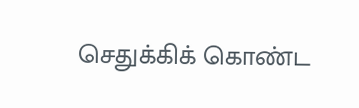செதுக்கிக் கொண்ட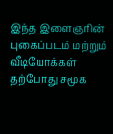இந்த இளைஞரின் புகைப்படம் மற்றும் வீடியோக்கள் தற்போது சமூக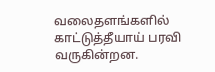வலைதளங்களில் காட்டுத்தீயாய் பரவி வருகின்றன.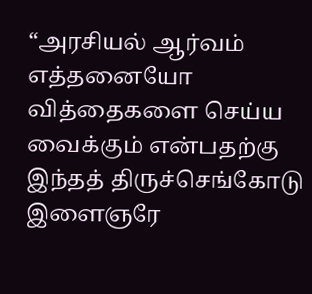“அரசியல் ஆர்வம் எத்தனையோ வித்தைகளை செய்ய வைக்கும் என்பதற்கு இந்தத் திருச்செங்கோடு இளைஞரே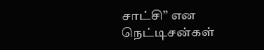சாட்சி” என நெட்டிசன்கள்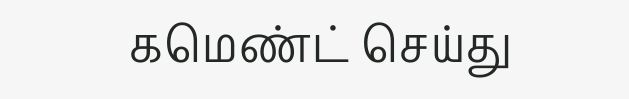கமெண்ட் செய்து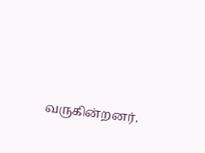வருகின்றனர்.